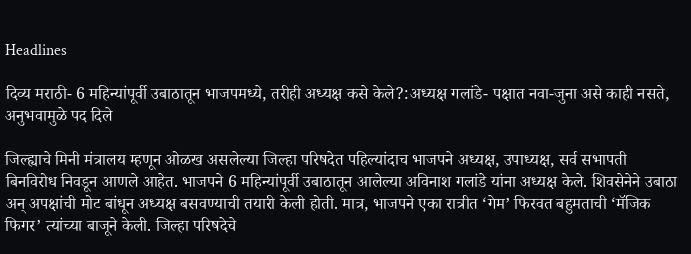Headlines

दिव्य मराठी- 6 महिन्यांपूर्वी उबाठातून भाजपमध्ये, तरीही अध्यक्ष कसे केले?:अध्यक्ष गलांडे- पक्षात नवा-जुना असे काही नसते, अनुभवामुळे पद दिले

जिल्ह्याचे मिनी मंत्रालय म्हणून ओळख असलेल्या जिल्हा परिषदेत पहिल्यांदाच भाजपने अध्यक्ष, उपाध्यक्ष, सर्व सभापती बिनविरोध निवडून आणले आहेत. भाजपने 6 महिन्यांपूर्वी उबाठातून आलेल्या अविनाश गलांडे यांना अध्यक्ष केले. शिवसेनेने उबाठा अन् अपक्षांची मोट बांधून अध्यक्ष बसवण्याची तयारी केली होती. मात्र, भाजपने एका रात्रीत ‘गेम’ फिरवत बहुमताची ‘मॅजिक फिगर’ त्यांच्या बाजूने केली. जिल्हा परिषदेचे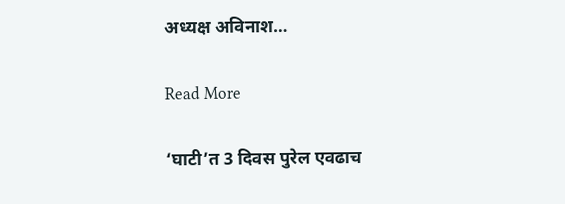अध्यक्ष अविनाश…

Read More

‘घाटी’त 3 दिवस पुरेल एवढाच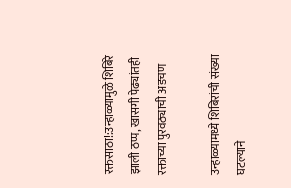रक्तसाठा!:उन्हाळ्यामुळे शिबिरे झाली ठप्प, खासगी पेढ्यांतही रक्ताच्या पुरवठ्याची अडचण

उन्हाळ्यामध्ये शिबिरांची संख्या घटल्याने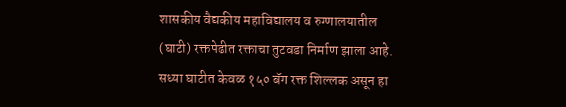शासकीय वैद्यकीय महाविद्यालय व रुग्णालयातील (घाटी) रक्तपेढीत रक्ताचा तुटवडा निर्माण झाला आहे. सध्या घाटीत केवळ १५० बॅग रक्त शिल्लक असून हा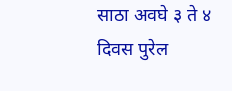साठा अवघे ३ ते ४ दिवस पुरेल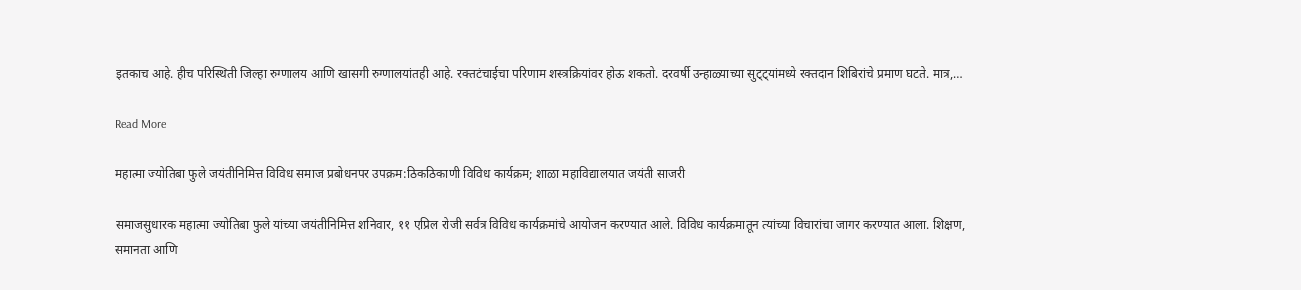इतकाच आहे. हीच परिस्थिती जिल्हा रुग्णालय आणि खासगी रुग्णालयांतही आहे. रक्तटंचाईचा परिणाम शस्त्रक्रियांवर होऊ शकतो. दरवर्षी उन्हाळ्याच्या सुट्ट्यांमध्ये रक्तदान शिबिरांचे प्रमाण घटते. मात्र,…

Read More

महात्मा ज्योतिबा फुले जयंतीनिमित्त विविध समाज प्रबोधनपर उपक्रम:ठिकठिकाणी विविध कार्यक्रम; शाळा महाविद्यालयात जयंती साजरी

समाजसुधारक महात्मा ज्योतिबा फुले यांच्या जयंतीनिमित्त शनिवार, ११ एप्रिल रोजी सर्वत्र विविध कार्यक्रमांचे आयोजन करण्यात आले. विविध कार्यक्रमातून त्यांच्या विचारांचा जागर करण्यात आला. शिक्षण, समानता आणि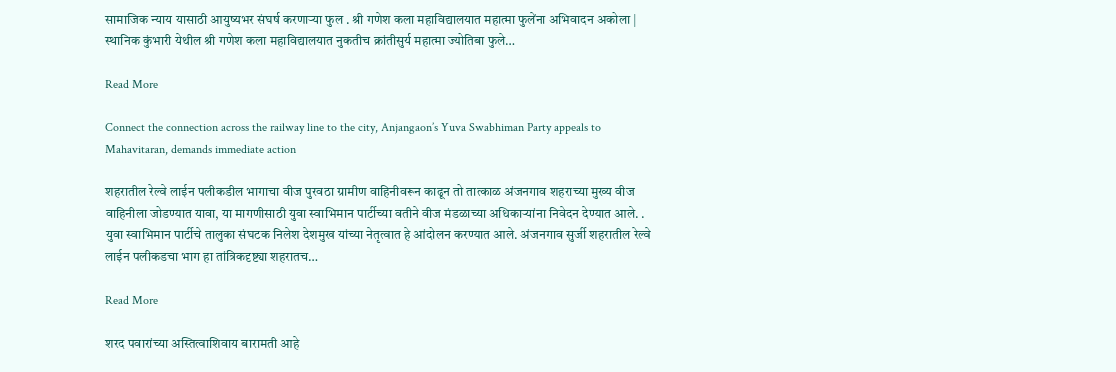सामाजिक न्याय यासाठी आयुष्यभर संघर्ष करणाऱ्या फुल . श्री गणेश कला महाविद्यालयात महात्मा फुलेंना अभिवादन अकोला | स्थानिक कुंभारी येथील श्री गणेश कला महाविद्यालयात नुकतीच क्रांतीसुर्य महात्मा ज्योतिबा फुले…

Read More

Connect the connection across the railway line to the city, Anjangaon’s Yuva Swabhiman Party appeals to Mahavitaran, demands immediate action

शहरातील रेल्वे लाईन पलीकडील भागाचा वीज पुरवठा ग्रामीण वाहिनीवरून काढून तो तात्काळ अंजनगाव शहराच्या मुख्य वीज वाहिनीला जोडण्यात यावा, या मागणीसाठी युवा स्वाभिमान पार्टीच्या वतीने वीज मंडळाच्या अधिकाऱ्यांना निवेदन देण्यात आले. . युवा स्वाभिमान पार्टीचे तालुका संघटक निलेश देशमुख यांच्या नेतृत्वात हे आंदोलन करण्यात आले. अंजनगाव सुर्जी शहरातील रेल्वे लाईन पलीकडचा भाग हा तांत्रिकदृष्ट्या शहरातच…

Read More

शरद पवारांच्या अस्तित्वाशिवाय बारामती आहे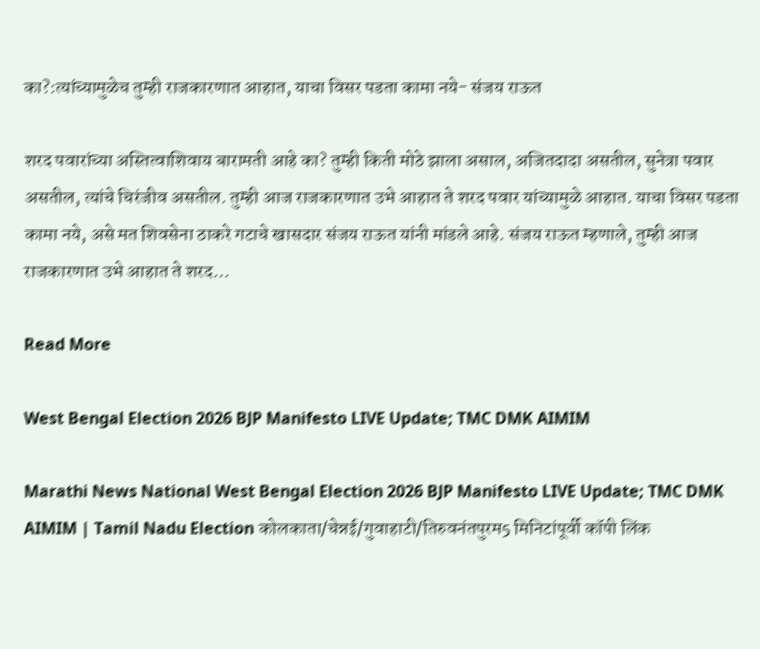का?:त्यांच्यामुळेच तुम्ही राजकारणात आहात, याचा विसर पडता कामा नये- संजय राऊत

शरद पवारांच्या अस्तित्वाशिवाय बारामती आहे का? तुम्ही किती मोठे झाला असाल, अजितदादा असतील, सुनेत्रा पवार असतील, त्यांचे चिरंजीव असतील. तुम्ही आज राजकारणात उभे आहात ते शरद पवार यांच्यामुळे आहात. याचा विसर पडता कामा नये, असे मत शिवसेना ठाकरे गटाचे खासदार संजय राऊत यांनी मांडले आहे. संजय राऊत म्हणाले, तुम्ही आज राजकारणात उभे आहात ते शरद…

Read More

West Bengal Election 2026 BJP Manifesto LIVE Update; TMC DMK AIMIM

Marathi News National West Bengal Election 2026 BJP Manifesto LIVE Update; TMC DMK AIMIM | Tamil Nadu Election कोलकाता/चेन्नई/गुवाहाटी/तिरुवनंतपुरम5 मिनिटांपूर्वी कॉपी लिंक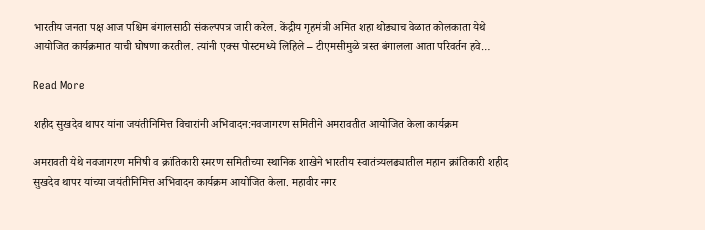भारतीय जनता पक्ष आज पश्चिम बंगालसाठी संकल्पपत्र जारी करेल. केंद्रीय गृहमंत्री अमित शहा थोड्याच वेळात कोलकाता येथे आयोजित कार्यक्रमात याची घोषणा करतील. त्यांनी एक्स पोस्टमध्ये लिहिले – टीएमसीमुळे त्रस्त बंगालला आता परिवर्तन हवे…

Read More

शहीद सुखदेव थापर यांना जयंतीनिमित्त विचारांनी अभिवादन:नवजागरण समितीने अमरावतीत आयोजित केला कार्यक्रम

अमरावती येथे नवजागरण मनिषी व क्रांतिकारी स्मरण समितीच्या स्थानिक शाखेने भारतीय स्वातंत्र्यलढ्यातील महान क्रांतिकारी शहीद सुखदेव थापर यांच्या जयंतीनिमित्त अभिवादन कार्यक्रम आयोजित केला. महावीर नगर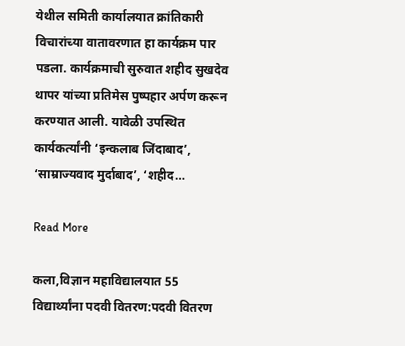येथील समिती कार्यालयात क्रांतिकारी विचारांच्या वातावरणात हा कार्यक्रम पार पडला. कार्यक्रमाची सुरुवात शहीद सुखदेव थापर यांच्या प्रतिमेस पुष्पहार अर्पण करून करण्यात आली. यावेळी उपस्थित कार्यकर्त्यांनी ‘इन्कलाब जिंदाबाद’, ‘साम्राज्यवाद मुर्दाबाद’, ‘शहीद…

Read More

कला,विज्ञान महाविद्यालयात 55 विद्यार्थ्यांना पदवी वितरण:पदवी वितरण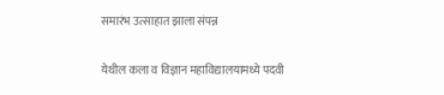समारंभ उत्साहात झाला संपन्न

येथील कला व विज्ञान महाविद्यालयामध्ये पदवी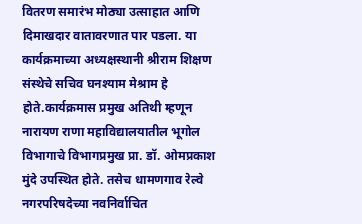वितरण समारंभ मोठ्या उत्साहात आणि दिमाखदार वातावरणात पार पडला. या कार्यक्रमाच्या अध्यक्षस्थानी श्रीराम शिक्षण संस्थेचे सचिव घनश्याम मेश्राम हे होते.कार्यक्रमास प्रमुख अतिथी म्हणून नारायण राणा महाविद्यालयातील भूगोल विभागाचे विभागप्रमुख प्रा. डॉ. ओमप्रकाश मुंदे उपस्थित होते. तसेच धामणगाव रेल्वे नगरपरिषदेच्या नवनिर्वाचित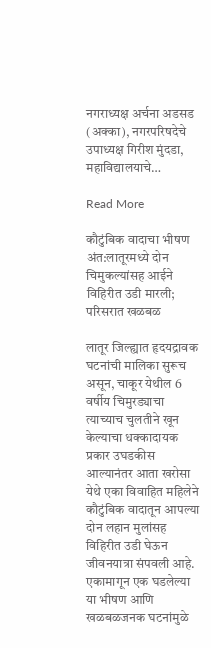नगराध्यक्ष अर्चना अडसड (अक्का), नगरपरिषदेचे उपाध्यक्ष गिरीश मुंदडा, महाविद्यालयाचे…

Read More

कौटुंबिक वादाचा भीषण अंत:लातूरमध्ये दोन चिमुकल्यांसह आईने विहिरीत उडी मारली; परिसरात खळबळ

लातूर जिल्ह्यात हृदयद्रावक घटनांची मालिका सुरूच असून, चाकूर येथील 6 वर्षीय चिमुरड्याचा त्याच्याच चुलतीने खून केल्याचा धक्कादायक प्रकार उघडकीस आल्यानंतर आता खरोसा येथे एका विवाहित महिलेने कौटुंबिक वादातून आपल्या दोन लहान मुलांसह विहिरीत उडी घेऊन जीवनयात्रा संपवली आहे. एकामागून एक घडलेल्या या भीषण आणि खळबळजनक घटनांमुळे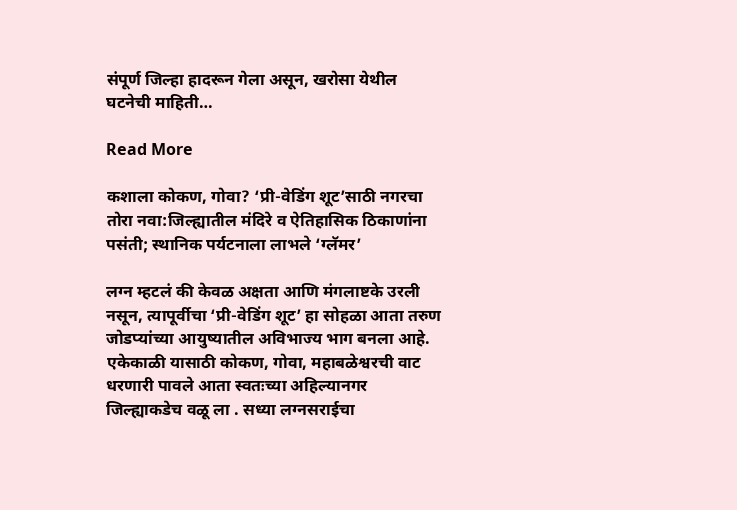संपूर्ण जिल्हा हादरून गेला असून, खरोसा येथील घटनेची माहिती…

Read More

कशाला कोकण, गोवा? ‘प्री-वेडिंग शूट’साठी नगरचा तोरा नवा:जिल्ह्यातील मंदिरे व ऐतिहासिक ठिकाणांना पसंती; स्थानिक पर्यटनाला लाभले ‘ग्लॅमर’

लग्न म्हटलं की केवळ अक्षता आणि मंगलाष्टके उरली नसून, त्यापूर्वीचा ‘प्री-वेडिंग शूट’ हा सोहळा आता तरुण जोडप्यांच्या आयुष्यातील अविभाज्य भाग बनला आहे. एकेकाळी यासाठी कोकण, गोवा, महाबळेश्वरची वाट धरणारी पावले आता स्वतःच्या अहिल्यानगर जिल्ह्याकडेच वळू ला . सध्या लग्नसराईचा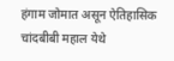हंगाम जोमात असून ऐतिहासिक चांदबीबी महाल येथे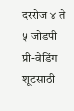दररोज ४ ते ५ जोडपी प्री-वेडिंग शूटसाठी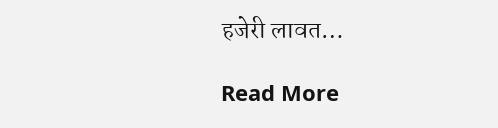हजेरी लावत…

Read More